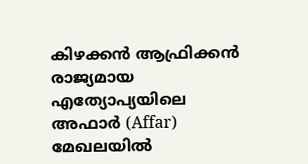കിഴക്കൻ ആഫ്രിക്കൻ രാജ്യമായ എത്യോപ്യയിലെ അഫാർ (Affar) മേഖലയിൽ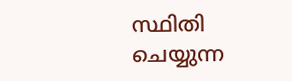സ്ഥിതി ചെയ്യുന്ന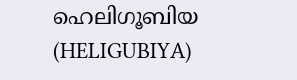ഹെലിഗൂബിയ (HELIGUBIYA)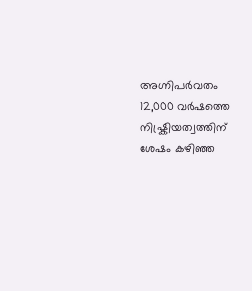അഗ്നിപർവതം 12,000 വർഷത്തെ നിഷ്ക്രിയത്വത്തിന് ശേഷം കഴിഞ്ഞ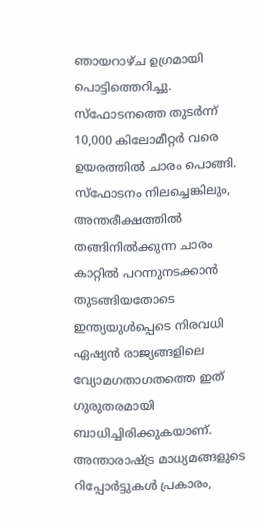ഞായറാഴ്ച ഉഗ്രമായി പൊട്ടിത്തെറിച്ചു. സ്ഫോടനത്തെ തുടർന്ന് 10,000 കിലോമീറ്റർ വരെ ഉയരത്തിൽ ചാരം പൊങ്ങി. സ്ഫോടനം നിലച്ചെങ്കിലും, അന്തരീക്ഷത്തിൽ തങ്ങിനിൽക്കുന്ന ചാരം കാറ്റിൽ പറന്നുനടക്കാൻ തുടങ്ങിയതോടെ ഇന്ത്യയുൾപ്പെടെ നിരവധി ഏഷ്യൻ രാജ്യങ്ങളിലെ വ്യോമഗതാഗതത്തെ ഇത് ഗുരുതരമായി ബാധിച്ചിരിക്കുകയാണ്.
അന്താരാഷ്ട്ര മാധ്യമങ്ങളുടെ റിപ്പോർട്ടുകൾ പ്രകാരം,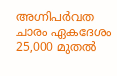അഗ്നിപർവത ചാരം ഏകദേശം 25,000 മുതൽ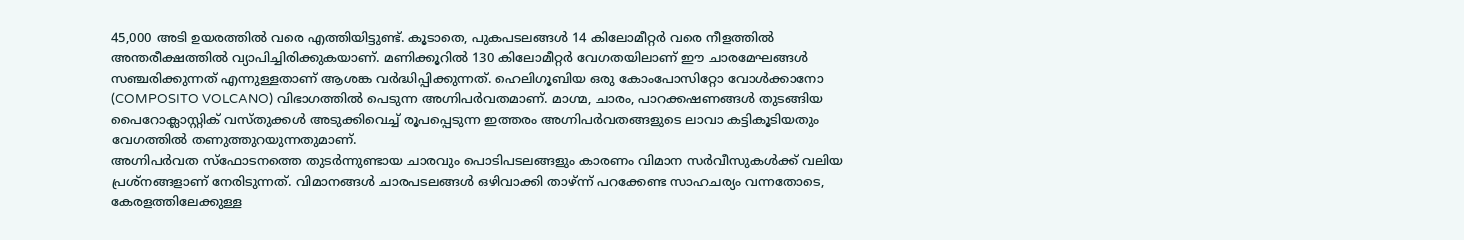45,000 അടി ഉയരത്തിൽ വരെ എത്തിയിട്ടുണ്ട്. കൂടാതെ, പുകപടലങ്ങൾ 14 കിലോമീറ്റർ വരെ നീളത്തിൽ അന്തരീക്ഷത്തിൽ വ്യാപിച്ചിരിക്കുകയാണ്. മണിക്കൂറിൽ 130 കിലോമീറ്റർ വേഗതയിലാണ് ഈ ചാരമേഘങ്ങൾ സഞ്ചരിക്കുന്നത് എന്നുള്ളതാണ് ആശങ്ക വർദ്ധിപ്പിക്കുന്നത്. ഹെലിഗൂബിയ ഒരു കോംപോസിറ്റോ വോൾക്കാനോ (COMPOSITO VOLCANO) വിഭാഗത്തിൽ പെടുന്ന അഗ്നിപർവതമാണ്. മാഗ്മ, ചാരം, പാറക്കഷണങ്ങൾ തുടങ്ങിയ പൈറോക്ലാസ്റ്റിക് വസ്തുക്കൾ അടുക്കിവെച്ച് രൂപപ്പെടുന്ന ഇത്തരം അഗ്നിപർവതങ്ങളുടെ ലാവാ കട്ടികൂടിയതും വേഗത്തിൽ തണുത്തുറയുന്നതുമാണ്.
അഗ്നിപർവത സ്ഫോടനത്തെ തുടർന്നുണ്ടായ ചാരവും പൊടിപടലങ്ങളും കാരണം വിമാന സർവീസുകൾക്ക് വലിയ പ്രശ്നങ്ങളാണ് നേരിടുന്നത്. വിമാനങ്ങൾ ചാരപടലങ്ങൾ ഒഴിവാക്കി താഴ്ന്ന് പറക്കേണ്ട സാഹചര്യം വന്നതോടെ, കേരളത്തിലേക്കുള്ള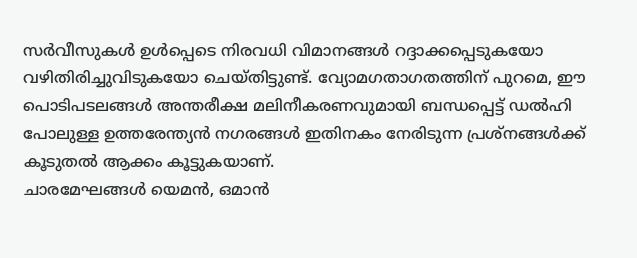സർവീസുകൾ ഉൾപ്പെടെ നിരവധി വിമാനങ്ങൾ റദ്ദാക്കപ്പെടുകയോ വഴിതിരിച്ചുവിടുകയോ ചെയ്തിട്ടുണ്ട്. വ്യോമഗതാഗതത്തിന് പുറമെ, ഈ പൊടിപടലങ്ങൾ അന്തരീക്ഷ മലിനീകരണവുമായി ബന്ധപ്പെട്ട് ഡൽഹി പോലുള്ള ഉത്തരേന്ത്യൻ നഗരങ്ങൾ ഇതിനകം നേരിടുന്ന പ്രശ്നങ്ങൾക്ക് കൂടുതൽ ആക്കം കൂട്ടുകയാണ്.
ചാരമേഘങ്ങൾ യെമൻ, ഒമാൻ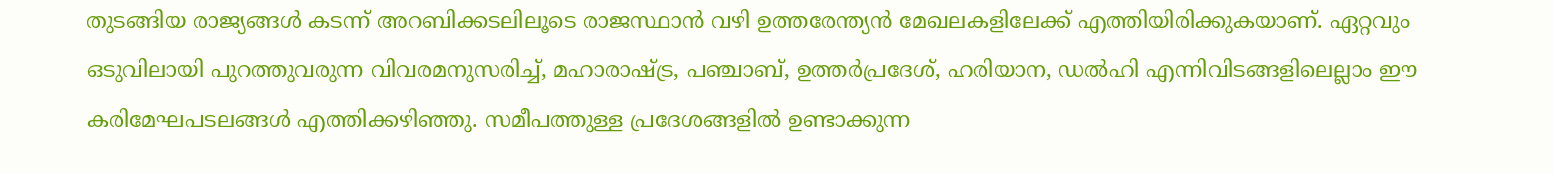തുടങ്ങിയ രാജ്യങ്ങൾ കടന്ന് അറബിക്കടലിലൂടെ രാജസ്ഥാൻ വഴി ഉത്തരേന്ത്യൻ മേഖലകളിലേക്ക് എത്തിയിരിക്കുകയാണ്. ഏറ്റവും ഒടുവിലായി പുറത്തുവരുന്ന വിവരമനുസരിച്ച്, മഹാരാഷ്ട്ര, പഞ്ചാബ്, ഉത്തർപ്രദേശ്, ഹരിയാന, ഡൽഹി എന്നിവിടങ്ങളിലെല്ലാം ഈ കരിമേഘപടലങ്ങൾ എത്തിക്കഴിഞ്ഞു. സമീപത്തുള്ള പ്രദേശങ്ങളിൽ ഉണ്ടാക്കുന്ന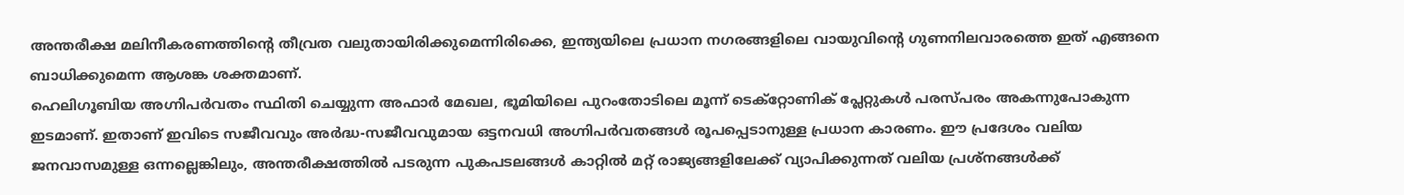അന്തരീക്ഷ മലിനീകരണത്തിന്റെ തീവ്രത വലുതായിരിക്കുമെന്നിരിക്കെ, ഇന്ത്യയിലെ പ്രധാന നഗരങ്ങളിലെ വായുവിന്റെ ഗുണനിലവാരത്തെ ഇത് എങ്ങനെ ബാധിക്കുമെന്ന ആശങ്ക ശക്തമാണ്.
ഹെലിഗൂബിയ അഗ്നിപർവതം സ്ഥിതി ചെയ്യുന്ന അഫാർ മേഖല, ഭൂമിയിലെ പുറംതോടിലെ മൂന്ന് ടെക്റ്റോണിക് പ്ലേറ്റുകൾ പരസ്പരം അകന്നുപോകുന്ന ഇടമാണ്. ഇതാണ് ഇവിടെ സജീവവും അർദ്ധ-സജീവവുമായ ഒട്ടനവധി അഗ്നിപർവതങ്ങൾ രൂപപ്പെടാനുള്ള പ്രധാന കാരണം. ഈ പ്രദേശം വലിയ ജനവാസമുള്ള ഒന്നല്ലെങ്കിലും, അന്തരീക്ഷത്തിൽ പടരുന്ന പുകപടലങ്ങൾ കാറ്റിൽ മറ്റ് രാജ്യങ്ങളിലേക്ക് വ്യാപിക്കുന്നത് വലിയ പ്രശ്നങ്ങൾക്ക്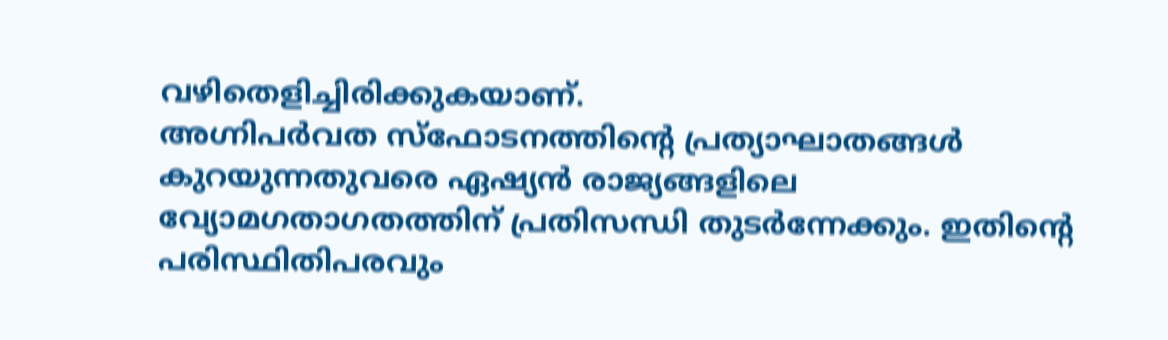വഴിതെളിച്ചിരിക്കുകയാണ്.
അഗ്നിപർവത സ്ഫോടനത്തിന്റെ പ്രത്യാഘാതങ്ങൾ കുറയുന്നതുവരെ ഏഷ്യൻ രാജ്യങ്ങളിലെ വ്യോമഗതാഗതത്തിന് പ്രതിസന്ധി തുടർന്നേക്കും. ഇതിന്റെ പരിസ്ഥിതിപരവും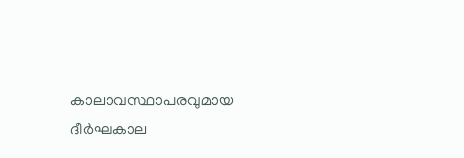കാലാവസ്ഥാപരവുമായ ദീർഘകാല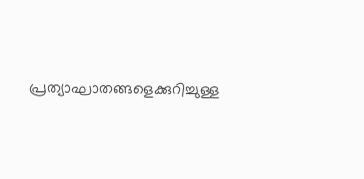പ്രത്യാഘാതങ്ങളെക്കുറിച്ചുള്ള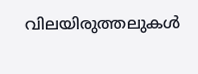വിലയിരുത്തലുകൾ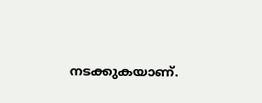നടക്കുകയാണ്.